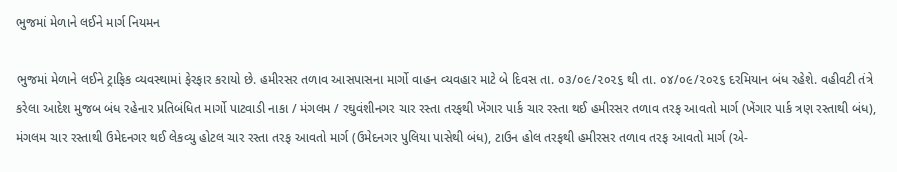ભુજમાં મેળાને લઈને માર્ગ નિયમન

ભુજમાં મેળાને લઈને ટ્રાફિક વ્યવસ્થામાં ફેરફાર કરાયો છે. હમીરસર તળાવ આસપાસના માર્ગો વાહન વ્યવહાર માટે બે દિવસ તા. ૦૩/૦૯/૨૦૨૬ થી તા. ૦૪/૦૯/૨૦૨૬ દરમિયાન બંધ રહેશે. વહીવટી તંત્રે કરેલા આદેશ મુજબ બંધ રહેનાર પ્રતિબંધિત માર્ગો પાટવાડી નાકા / મંગલમ / રઘુવંશીનગર ચાર રસ્તા તરફથી ખેંગાર પાર્ક ચાર રસ્તા થઈ હમીરસર તળાવ તરફ આવતો માર્ગ (ખેંગાર પાર્ક ત્રણ રસ્તાથી બંધ), મંગલમ ચાર રસ્તાથી ઉમેદનગર થઈ લેકવ્યુ હોટલ ચાર રસ્તા તરફ આવતો માર્ગ (ઉમેદનગર પુલિયા પાસેથી બંધ), ટાઉન હોલ તરફથી હમીરસર તળાવ તરફ આવતો માર્ગ (એ-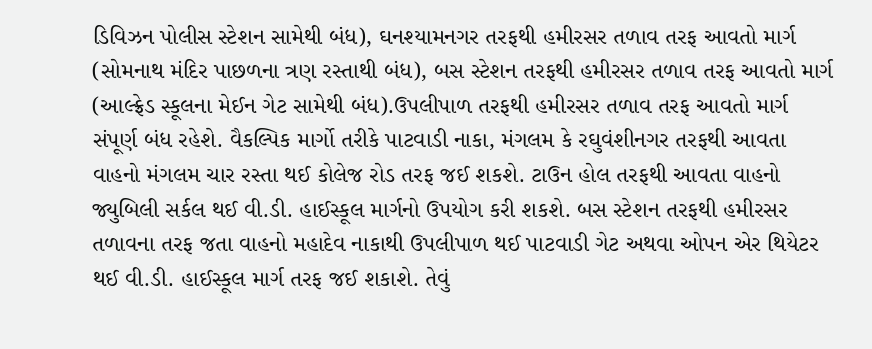ડિવિઝન પોલીસ સ્ટેશન સામેથી બંધ), ઘનશ્યામનગર તરફથી હમીરસર તળાવ તરફ આવતો માર્ગ (સોમનાથ મંદિર પાછળના ત્રણ રસ્તાથી બંધ), બસ સ્ટેશન તરફથી હમીરસર તળાવ તરફ આવતો માર્ગ (આલ્ફ્રેડ સ્કૂલના મેઈન ગેટ સામેથી બંધ).ઉપલીપાળ તરફથી હમીરસર તળાવ તરફ આવતો માર્ગ સંપૂર્ણ બંધ રહેશે. વૈકલ્પિક માર્ગો તરીકે પાટવાડી નાકા, મંગલમ કે રઘુવંશીનગર તરફથી આવતા વાહનો મંગલમ ચાર રસ્તા થઈ કોલેજ રોડ તરફ જઈ શકશે. ટાઉન હોલ તરફથી આવતા વાહનો જ્યુબિલી સર્કલ થઈ વી.ડી. હાઈસ્કૂલ માર્ગનો ઉપયોગ કરી શકશે. બસ સ્ટેશન તરફથી હમીરસર તળાવના તરફ જતા વાહનો મહાદેવ નાકાથી ઉપલીપાળ થઈ પાટવાડી ગેટ અથવા ઓપન એર થિયેટર થઈ વી.ડી. હાઈસ્કૂલ માર્ગ તરફ જઈ શકાશે. તેવું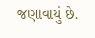જણાવાયું છે.